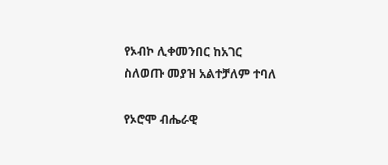የኦብኮ ሊቀመንበር ከአገር ስለወጡ መያዝ አልተቻለም ተባለ

የኦሮሞ ብሔራዊ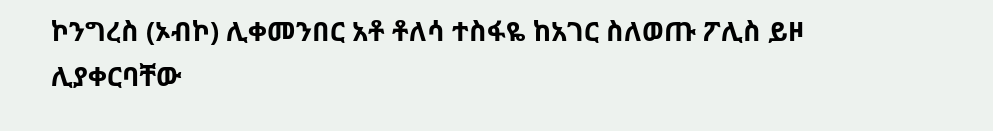ኮንግረስ (ኦብኮ) ሊቀመንበር አቶ ቶለሳ ተስፋዬ ከአገር ስለወጡ ፖሊስ ይዞ ሊያቀርባቸው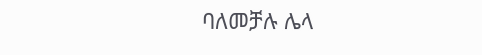ባለመቻሉ ሌላ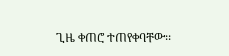ጊዜ ቀጠሮ ተጠየቀባቸው፡፡